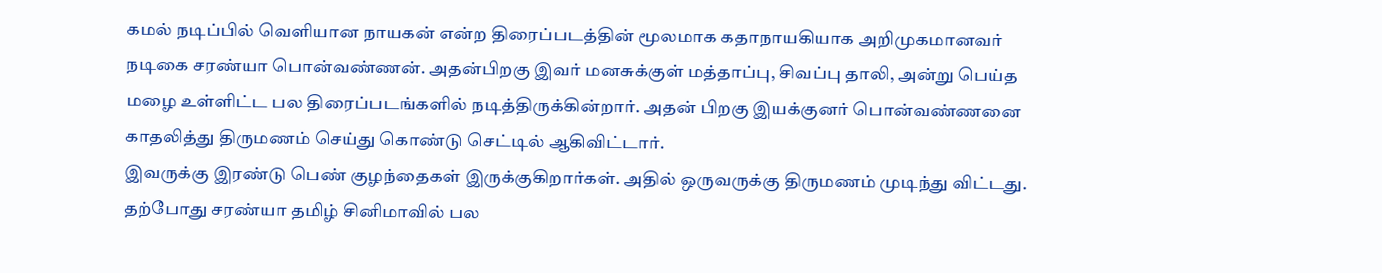கமல் நடிப்பில் வெளியான நாயகன் என்ற திரைப்படத்தின் மூலமாக கதாநாயகியாக அறிமுகமானவர் நடிகை சரண்யா பொன்வண்ணன். அதன்பிறகு இவர் மனசுக்குள் மத்தாப்பு, சிவப்பு தாலி, அன்று பெய்த மழை உள்ளிட்ட பல திரைப்படங்களில் நடித்திருக்கின்றார். அதன் பிறகு இயக்குனர் பொன்வண்ணனை காதலித்து திருமணம் செய்து கொண்டு செட்டில் ஆகிவிட்டார்.
இவருக்கு இரண்டு பெண் குழந்தைகள் இருக்குகிறார்கள். அதில் ஒருவருக்கு திருமணம் முடிந்து விட்டது. தற்போது சரண்யா தமிழ் சினிமாவில் பல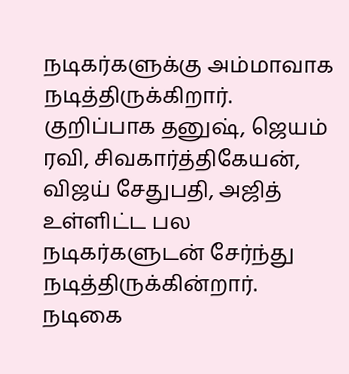நடிகர்களுக்கு அம்மாவாக நடித்திருக்கிறார். குறிப்பாக தனுஷ், ஜெயம் ரவி, சிவகார்த்திகேயன், விஜய் சேதுபதி, அஜித் உள்ளிட்ட பல நடிகர்களுடன் சேர்ந்து நடித்திருக்கின்றார்.
நடிகை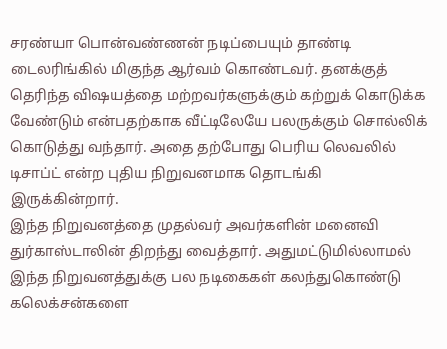சரண்யா பொன்வண்ணன் நடிப்பையும் தாண்டி டைலரிங்கில் மிகுந்த ஆர்வம் கொண்டவர். தனக்குத் தெரிந்த விஷயத்தை மற்றவர்களுக்கும் கற்றுக் கொடுக்க வேண்டும் என்பதற்காக வீட்டிலேயே பலருக்கும் சொல்லிக் கொடுத்து வந்தார். அதை தற்போது பெரிய லெவலில் டிசாப்ட் என்ற புதிய நிறுவனமாக தொடங்கி இருக்கின்றார்.
இந்த நிறுவனத்தை முதல்வர் அவர்களின் மனைவி துர்காஸ்டாலின் திறந்து வைத்தார். அதுமட்டுமில்லாமல் இந்த நிறுவனத்துக்கு பல நடிகைகள் கலந்துகொண்டு கலெக்சன்களை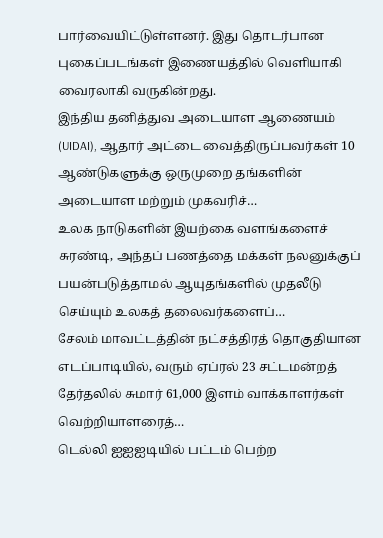பார்வையிட்டுள்ளனர். இது தொடர்பான புகைப்படங்கள் இணையத்தில் வெளியாகி வைரலாகி வருகின்றது.
இந்திய தனித்துவ அடையாள ஆணையம் (UIDAI), ஆதார் அட்டை வைத்திருப்பவர்கள் 10 ஆண்டுகளுக்கு ஒருமுறை தங்களின் அடையாள மற்றும் முகவரிச்…
உலக நாடுகளின் இயற்கை வளங்களைச் சுரண்டி, அந்தப் பணத்தை மக்கள் நலனுக்குப் பயன்படுத்தாமல் ஆயுதங்களில் முதலீடு செய்யும் உலகத் தலைவர்களைப்…
சேலம் மாவட்டத்தின் நட்சத்திரத் தொகுதியான எடப்பாடியில், வரும் ஏப்ரல் 23 சட்டமன்றத் தேர்தலில் சுமார் 61,000 இளம் வாக்காளர்கள் வெற்றியாளரைத்…
டெல்லி ஐஐஐடியில் பட்டம் பெற்ற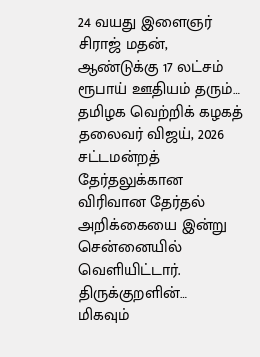24 வயது இளைஞர் சிராஜ் மதன், ஆண்டுக்கு 17 லட்சம் ரூபாய் ஊதியம் தரும்…
தமிழக வெற்றிக் கழகத் தலைவர் விஜய், 2026 சட்டமன்றத் தேர்தலுக்கான விரிவான தேர்தல் அறிக்கையை இன்று சென்னையில் வெளியிட்டார். திருக்குறளின்…
மிகவும்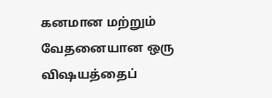கனமான மற்றும் வேதனையான ஒரு விஷயத்தைப்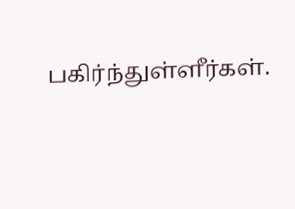பகிர்ந்துள்ளீர்கள்.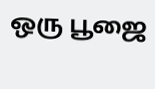ஒரு பூஜை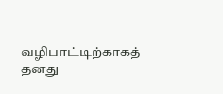வழிபாட்டிற்காகத் தனது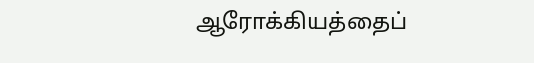ஆரோக்கியத்தைப்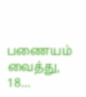பணையம் வைத்து, 18…